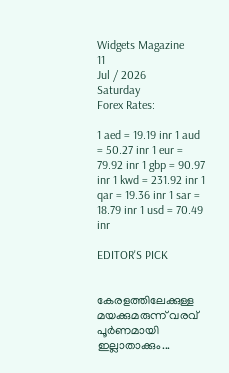Widgets Magazine
11
Jul / 2026
Saturday
Forex Rates:

1 aed = 19.19 inr 1 aud = 50.27 inr 1 eur = 79.92 inr 1 gbp = 90.97 inr 1 kwd = 231.92 inr 1 qar = 19.36 inr 1 sar = 18.79 inr 1 usd = 70.49 inr

EDITOR'S PICK


കേരളത്തിലേക്കുള്ള മയക്കുമരുന്ന് വരവ് പൂർണമായി ഇല്ലാതാക്കും...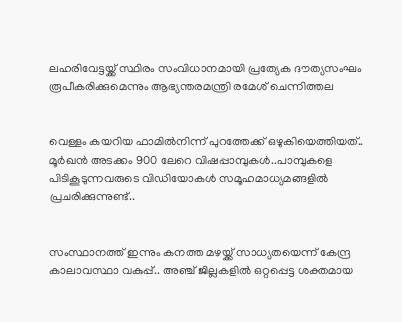ലഹരിവേട്ടയ്ക്ക് സ്ഥിരം സംവിധാനമായി പ്രത്യേക ദൗത്യസംഘം രൂപീകരിക്കുമെന്നും ആഭ്യന്തരമന്ത്രി രമേശ് ചെന്നിത്തല


വെള്ളം കയറിയ ഫാമിൽ‌‌നിന്ന് പുറത്തേക്ക് ഒഴുകിയെത്തിയത്.. മൂർഖൻ അടക്കം 900 ലേറെ വിഷപ്പാമ്പുകൾ..പാമ്പുകളെ പിടികൂടുന്നവരുടെ വിഡിയോകൾ സമൂഹമാധ്യമങ്ങളിൽ പ്രചരിക്കുന്നുണ്ട്..


സംസ്ഥാനത്ത് ഇന്നും കനത്ത മഴയ്ക്ക് സാധ്യതയെന്ന് കേന്ദ്ര കാലാവസ്ഥാ വകുപ്പ്.. അഞ്ച് ജില്ലകളില്‍ ഒറ്റപ്പെട്ട ശക്തമായ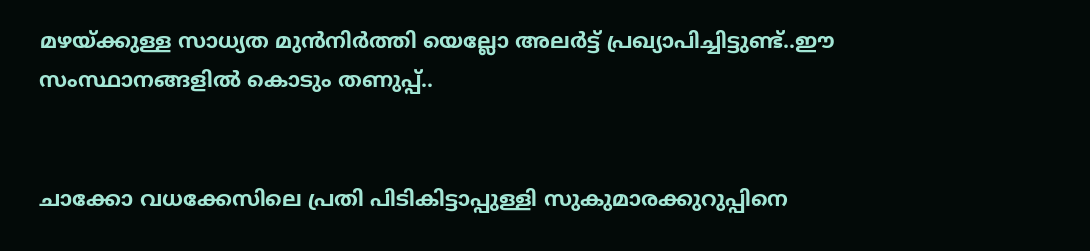മഴയ്ക്കുള്ള സാധ്യത മുന്‍നിര്‍ത്തി യെല്ലോ അലര്‍ട്ട് പ്രഖ്യാപിച്ചിട്ടുണ്ട്..ഈ സംസ്ഥാനങ്ങളിൽ കൊടും തണുപ്പ്..


ചാക്കോ വധക്കേസിലെ പ്രതി പിടികിട്ടാപ്പുള്ളി സുകുമാരക്കുറുപ്പിനെ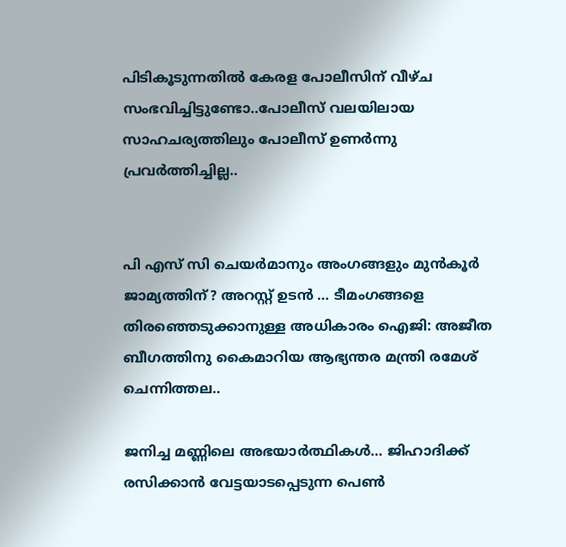പിടികൂടുന്നതില്‍ കേരള പോലീസിന് വീഴ്ച സംഭവിച്ചിട്ടുണ്ടോ..പോലീസ് വലയിലായ സാഹചര്യത്തിലും പോലീസ് ഉണര്‍ന്നു പ്രവര്‍ത്തിച്ചില്ല..


പി എസ് സി ചെയർമാനും അംഗങ്ങളും മുൻകൂർ ജാമ്യത്തിന്? അറസ്റ്റ് ഉടൻ ... ടീമംഗങ്ങളെ തിരഞ്ഞെടുക്കാനുള്ള അധികാരം ഐജി: അജീത ബീഗത്തിനു കൈമാറിയ ആഭ്യന്തര മന്ത്രി രമേശ് ചെന്നിത്തല..

ജനിച്ച മണ്ണിലെ അഭയാർത്ഥികൾ... ജിഹാദിക്ക് രസിക്കാന്‍ വേട്ടയാടപ്പെടുന്ന പെൺ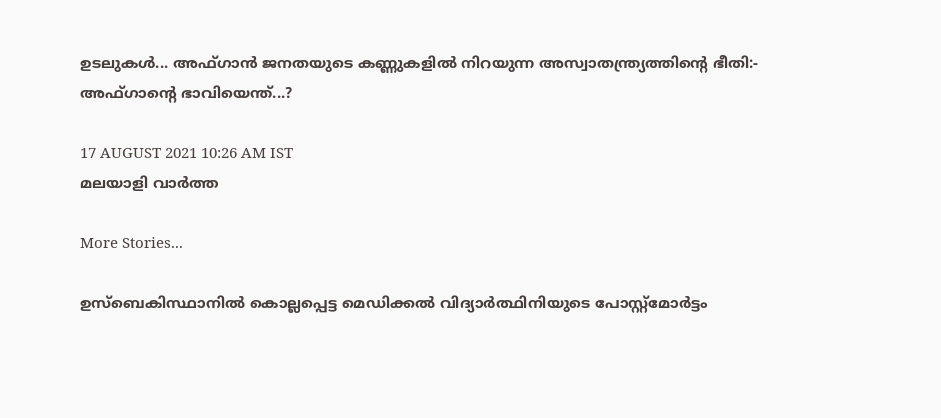ഉടലുകൾ... അഫ്ഗാന്‍ ജനതയുടെ കണ്ണുകളിൽ നിറയുന്ന അസ്വാതന്ത്ര്യത്തിന്റെ ഭീതി:- അഫ്‌ഗാന്റെ ഭാവിയെന്ത്...?

17 AUGUST 2021 10:26 AM IST
മലയാളി വാര്‍ത്ത

More Stories...

ഉസ്‌ബെകിസ്ഥാനില്‍ കൊല്ലപ്പെട്ട മെഡിക്കല്‍ വിദ്യാര്‍ത്ഥിനിയുടെ പോസ്റ്റ്‌മോര്‍ട്ടം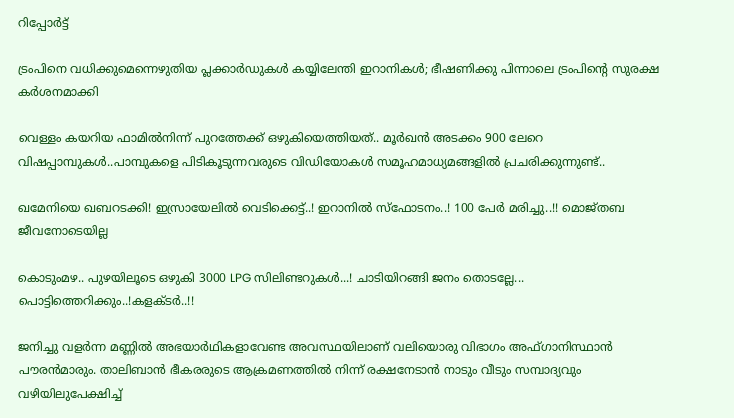റിപ്പോര്‍ട്ട്

ട്രംപിനെ വധിക്കുമെന്നെഴുതിയ പ്ലക്കാര്‍ഡുകള്‍ കയ്യിലേന്തി ഇറാനികൾ; ഭീഷണിക്കു പിന്നാലെ ട്രംപിന്റെ സുരക്ഷ കർശനമാക്കി

വെള്ളം കയറിയ ഫാമിൽ‌‌നിന്ന് പുറത്തേക്ക് ഒഴുകിയെത്തിയത്.. മൂർഖൻ അടക്കം 900 ലേറെ വിഷപ്പാമ്പുകൾ..പാമ്പുകളെ പിടികൂടുന്നവരുടെ വിഡിയോകൾ സമൂഹമാധ്യമങ്ങളിൽ പ്രചരിക്കുന്നുണ്ട്..

ഖമേനിയെ ഖബറടക്കി! ഇസ്രായേലിൽ വെടിക്കെട്ട്..! ഇറാനിൽ സ്ഫോടനം..! 100 പേർ മരിച്ചു..!! മൊജ്തബ ജീവനോടെയില്ല

കൊടുംമഴ.. പുഴയിലൂടെ ഒഴുകി 3000 LPG സിലിണ്ടറുകൾ...! ചാടിയിറങ്ങി ജനം തൊടല്ലേ... പൊട്ടിത്തെറിക്കും..!കളക്ടർ..!!

ജനിച്ചു വളര്‍ന്ന മണ്ണില്‍ അഭയാര്‍ഥികളാവേണ്ട അവസ്ഥയിലാണ് വലിയൊരു വിഭാഗം അഫ്ഗാനിസ്ഥാന്‍ പൗരന്‍മാരും. താലിബാന്‍ ഭീകരരുടെ ആക്രമണത്തില്‍ നിന്ന് രക്ഷനേടാന്‍ നാടും വീടും സമ്പാദ്യവും വഴിയിലുപേക്ഷിച്ച്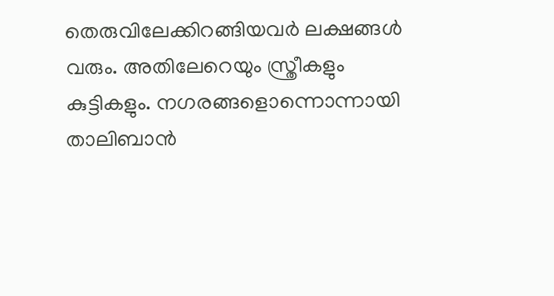തെരുവിലേക്കിറങ്ങിയവര്‍ ലക്ഷങ്ങള്‍ വരും. അതിലേറെയും സ്ത്രീകളും കുട്ടികളും. നഗരങ്ങളൊന്നൊന്നായി താലിബാന്‍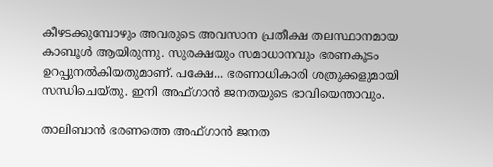കീഴടക്കുമ്പോഴും അവരുടെ അവസാന പ്രതീക്ഷ തലസ്ഥാനമായ കാബൂള്‍ ആയിരുന്നു. സുരക്ഷയും സമാധാനവും ഭരണകൂടം ഉറപ്പുനല്‍കിയതുമാണ്. പക്ഷേ... ഭരണാധികാരി ശത്രുക്കളുമായി സന്ധിചെയ്തു. ഇനി അഫ്ഗാന്‍ ജനതയുടെ ഭാവിയെന്താവും.

താലിബാന്‍ ഭരണത്തെ അഫ്ഗാന്‍ ജനത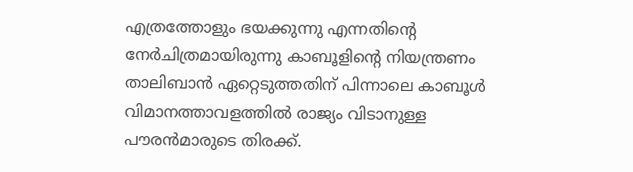എത്രത്തോളും ഭയക്കുന്നു എന്നതിന്റെ നേര്‍ചിത്രമായിരുന്നു കാബൂളിന്റെ നിയന്ത്രണം താലിബാന്‍ ഏറ്റെടുത്തതിന് പിന്നാലെ കാബൂള്‍ വിമാനത്താവളത്തില്‍ രാജ്യം വിടാനുള്ള പൗരന്‍മാരുടെ തിരക്ക്.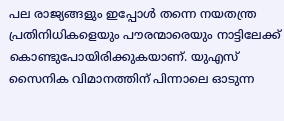പല രാജ്യങ്ങളും ഇപ്പോള്‍ തന്നെ നയതന്ത്ര പ്രതിനിധികളെയും പൗരന്മാരെയും നാട്ടിലേക്ക് കൊണ്ടുപോയിരിക്കുകയാണ്. യുഎസ് സൈനിക വിമാനത്തിന് പിന്നാലെ ഓടുന്ന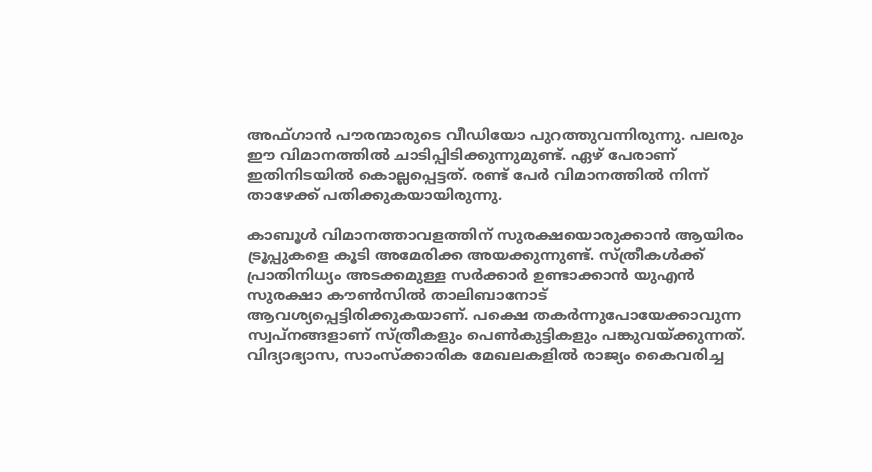അഫ്ഗാന്‍ പൗരന്മാരുടെ വീഡിയോ പുറത്തുവന്നിരുന്നു. പലരും ഈ വിമാനത്തില്‍ ചാടിപ്പിടിക്കുന്നുമുണ്ട്. ഏഴ് പേരാണ് ഇതിനിടയിൽ കൊല്ലപ്പെട്ടത്. രണ്ട് പേര്‍ വിമാനത്തില്‍ നിന്ന് താഴേക്ക് പതിക്കുകയായിരുന്നു.

കാബൂള്‍ വിമാനത്താവളത്തിന് സുരക്ഷയൊരുക്കാന്‍ ആയിരം ട്രൂപ്പുകളെ കൂടി അമേരിക്ക അയക്കുന്നുണ്ട്. സ്ത്രീകള്‍ക്ക് പ്രാതിനിധ്യം അടക്കമുള്ള സര്‍ക്കാര്‍ ഉണ്ടാക്കാന്‍ യുഎന്‍ സുരക്ഷാ കൗണ്‍സില്‍ താലിബാനോട് ആവശ്യപ്പെട്ടിരിക്കുകയാണ്. പക്ഷെ തകര്‍ന്നുപോയേക്കാവുന്ന സ്വപ്നങ്ങളാണ് സ്ത്രീകളും പെണ്‍കുട്ടികളും പങ്കുവയ്ക്കുന്നത്. വിദ്യാഭ്യാസ, സാംസ്ക്കാരിക മേഖലകളില്‍ രാജ്യം കൈവരിച്ച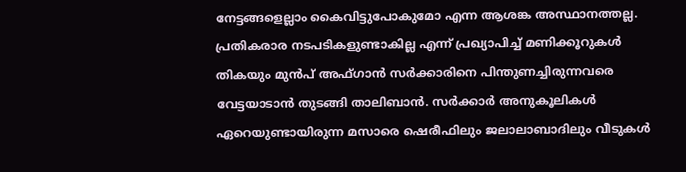നേട്ടങ്ങളെല്ലാം കൈവിട്ടുപോകുമോ എന്ന ആശങ്ക അസ്ഥാനത്തല്ല. പ്രതികരാര നടപടികളുണ്ടാകില്ല എന്ന് പ്രഖ്യാപിച്ച് മണിക്കൂറുകള്‍ തികയും മുന്‍പ് അഫ്ഗാന്‍ സര്‍ക്കാരിനെ പിന്തുണച്ചിരുന്നവരെ വേട്ടയാടാന്‍ തുടങ്ങി താലിബാന്‍. സര്‍ക്കാര്‍ അനുകൂലികള്‍ ഏറെയുണ്ടായിരുന്ന മസാരെ ഷെരീഫിലും ജലാലാബാദിലും വീടുകള്‍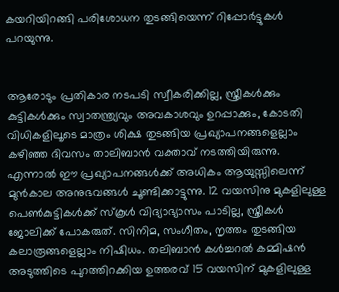കയറിയിറങ്ങി പരിശോധന തുടങ്ങിയെന്ന് റിപ്പോര്‍ട്ടുകള്‍ പറയുന്നു.


ആരോടും പ്രതികാര നടപടി സ്വീകരിക്കില്ല, സ്ത്രീകള്‍ക്കും കുട്ടികള്‍ക്കും സ്വാതന്ത്ര്യവും അവകാശവും ഉറപ്പാക്കും, കോടതി വിധികളിലൂടെ മാത്രം ശിക്ഷ തുടങ്ങിയ പ്രഖ്യാപനങ്ങളെല്ലാം കഴിഞ്ഞ ദിവസം താലിബാന്‍ വക്താവ് നടത്തിയിരുന്നു. എന്നാല്‍ ഈ പ്രഖ്യാപനങ്ങള്‍ക്ക് അധികം ആയുസ്സിലെന്ന് മുൻകാല അനുഭവങ്ങൾ ചൂണ്ടിക്കാട്ടുന്നു. 12 വയസിനു മുകളിലുള്ള പെണ്‍കുട്ടികള്‍ക്ക് സ്കൂള്‍ വിദ്യാഭ്യാസം പാടില്ല, സ്ത്രീകള്‍ ജോലിക്ക് പോകരുത്. സിനിമ, സംഗീതം, നൃത്തം തുടങ്ങിയ കലാരൂങ്ങളെല്ലാം നിഷിധം. തലിബാന്‍ കള്‍ച്ചറല്‍ കമ്മിഷന്‍ അടുത്തിടെ പുറത്തിറക്കിയ ഉത്തരവ് 15 വയസിന് മുകളിലുള്ള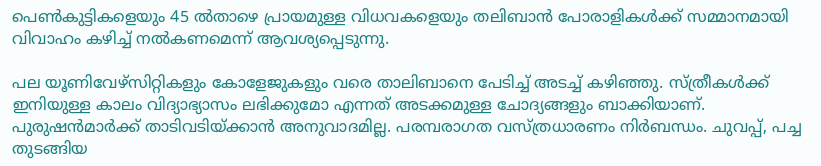പെണ്‍കുട്ടികളെയും 45 ല്‍താഴെ പ്രായമുള്ള വിധവകളെയും തലിബാന്‍ പോരാളികള്‍ക്ക് സമ്മാനമായി വിവാഹം കഴിച്ച് നല്‍കണമെന്ന് ആവശ്യപ്പെടുന്നു.

പല യൂണിവേഴ്‌സിറ്റികളും കോളേജുകളും വരെ താലിബാനെ പേടിച്ച് അടച്ച് കഴിഞ്ഞു. സ്ത്രീകള്‍ക്ക് ഇനിയുള്ള കാലം വിദ്യാഭ്യാസം ലഭിക്കുമോ എന്നത് അടക്കമുള്ള ചോദ്യങ്ങളും ബാക്കിയാണ്. പുരുഷന്‍മാര്‍ക്ക് താടിവടിയ്ക്കാന്‍ അനുവാദമില്ല. പരമ്പരാഗത വസ്ത്രധാരണം നിര്‍ബന്ധം. ചുവപ്പ്, പച്ച തുടങ്ങിയ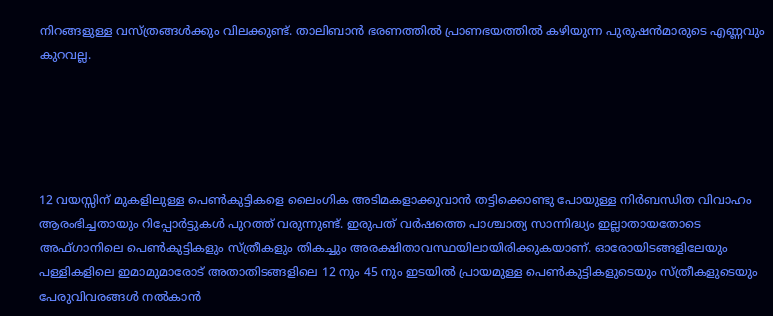നിറങ്ങളുള്ള വസ്ത്രങ്ങള്‍ക്കും വിലക്കുണ്ട്. താലിബാന്‍ ഭരണത്തില്‍ പ്രാണഭയത്തില്‍ കഴിയുന്ന പുരുഷന്‍മാരുടെ എണ്ണവും കുറവല്ല.





12 വയസ്സിന് മുകളിലുള്ള പെണ്‍കുട്ടികളെ ലൈംഗിക അടിമകളാക്കുവാന്‍ തട്ടിക്കൊണ്ടു പോയുള്ള നിര്‍ബന്ധിത വിവാഹം ആരംഭിച്ചതായും റിപ്പോര്‍ട്ടുകള്‍ പുറത്ത് വരുന്നുണ്ട്. ഇരുപത് വര്‍ഷത്തെ പാശ്ചാത്യ സാന്നിദ്ധ്യം ഇല്ലാതായതോടെ അഫ്ഗാനിലെ പെണ്‍കുട്ടികളും സ്ത്രീകളും തികച്ചും അരക്ഷിതാവസ്ഥയിലായിരിക്കുകയാണ്. ഓരോയിടങ്ങളിലേയും പള്ളികളിലെ ഇമാമുമാരോട് അതാതിടങ്ങളിലെ 12 നും 45 നും ഇടയില്‍ പ്രായമുള്ള പെണ്‍കുട്ടികളുടെയും സ്ത്രീകളുടെയും പേരുവിവരങ്ങള്‍ നല്‍കാന്‍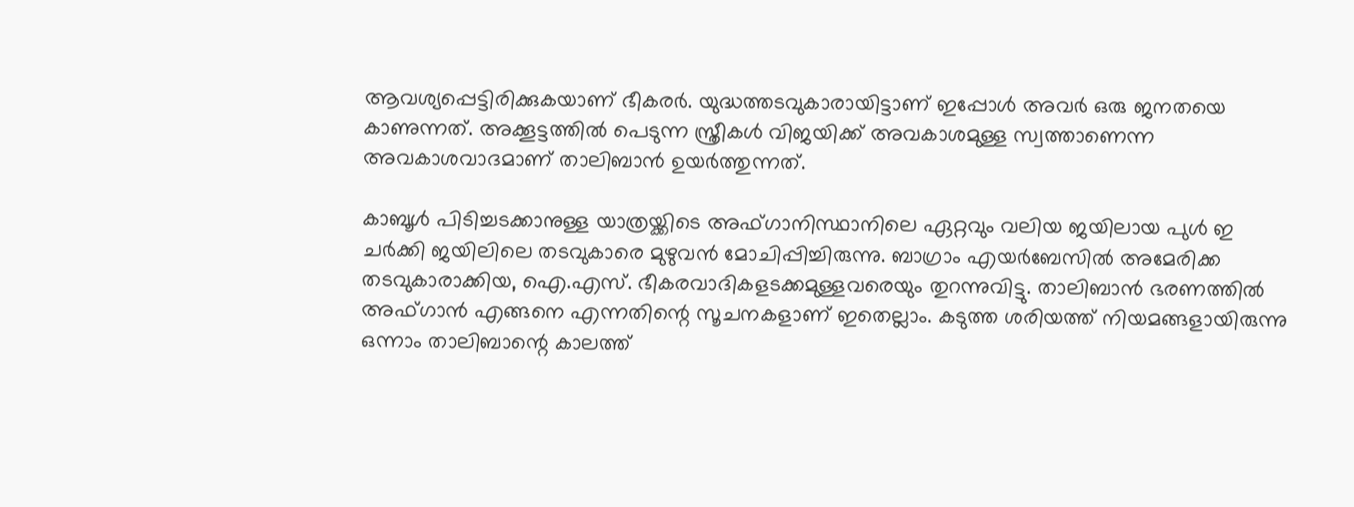ആവശ്യപ്പെട്ടിരിക്കുകയാണ് ഭീകരര്‍. യുദ്ധത്തടവുകാരായിട്ടാണ് ഇപ്പോള്‍ അവര്‍ ഒരു ജനതയെ കാണുന്നത്. അക്കൂട്ടത്തില്‍ പെടുന്ന സ്ത്രീകള്‍ വിജയിക്ക് അവകാശമുള്ള സ്വത്താണെന്ന അവകാശവാദമാണ് താലിബാന്‍ ഉയര്‍ത്തുന്നത്.

കാബൂള്‍ പിടിച്ചടക്കാനുള്ള യാത്രയ്ക്കിടെ അഫ്ഗാനിസ്ഥാനിലെ ഏറ്റവും വലിയ ജയിലായ പുള്‍ ഇ ചര്‍ക്കി ജയിലിലെ തടവുകാരെ മുഴുവന്‍ മോചിപ്പിച്ചിരുന്നു. ബാഗ്രാം എയര്‍ബേസില്‍ അമേരിക്ക തടവുകാരാക്കിയ, ഐ.എസ്. ഭീകരവാദികളടക്കമുള്ളവരെയും തുറന്നുവിട്ടു. താലിബാന്‍ ഭരണത്തില്‍ അഫ്ഗാന്‍ എങ്ങനെ എന്നതിന്റെ സൂചനകളാണ് ഇതെല്ലാം. കടുത്ത ശരിയത്ത് നിയമങ്ങളായിരുന്നു ഒന്നാം താലിബാന്റെ കാലത്ത്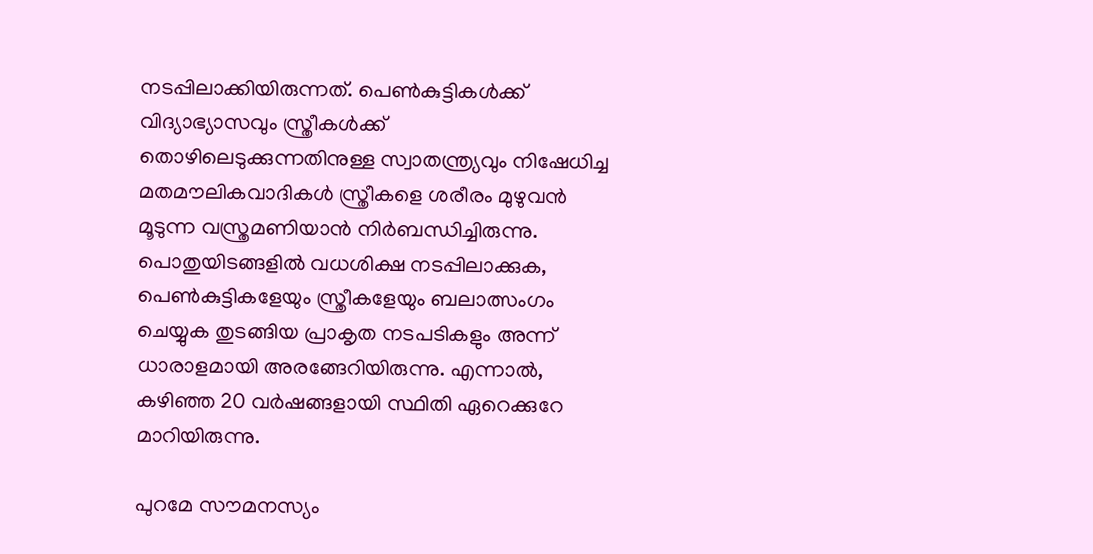നടപ്പിലാക്കിയിരുന്നത്. പെണ്‍കുട്ടികള്‍ക്ക് വിദ്യാഭ്യാസവും സ്ത്രീകള്‍ക്ക് തൊഴിലെടുക്കുന്നതിനുള്ള സ്വാതന്ത്ര്യവും നിഷേധിച്ച മതമൗലികവാദികള്‍ സ്ത്രീകളെ ശരീരം മുഴുവന്‍ മൂടുന്ന വസ്ത്രമണിയാന്‍ നിർബന്ധിച്ചിരുന്നു. പൊതുയിടങ്ങളില്‍ വധശിക്ഷ നടപ്പിലാക്കുക, പെണ്‍കുട്ടികളേയും സ്ത്രീകളേയും ബലാത്സംഗം ചെയ്യുക തുടങ്ങിയ പ്രാകൃത നടപടികളും അന്ന് ധാരാളമായി അരങ്ങേറിയിരുന്നു. എന്നാല്‍, കഴിഞ്ഞ 20 വര്‍ഷങ്ങളായി സ്ഥിതി ഏറെക്കുറേ മാറിയിരുന്നു.

പുറമേ സൗമനസ്യം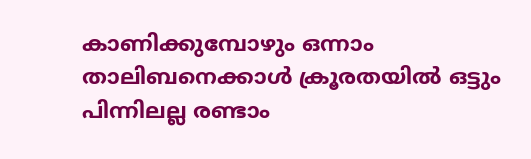കാണിക്കുമ്പോഴും ഒന്നാം താലിബനെക്കാള്‍ ക്രൂരതയില്‍ ഒട്ടും പിന്നിലല്ല രണ്ടാം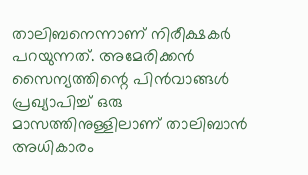താലിബനെന്നാണ് നിരീക്ഷകര്‍ പറയുന്നത്. അമേരിക്കന്‍ സൈന്യത്തിന്റെ പിന്‍വാങ്ങള്‍ പ്രഖ്യാപിച്ച്‌ ഒരു മാസത്തിനുള്ളിലാണ് താലിബാന്‍ അധികാരം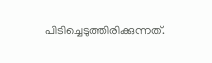പിടിച്ചെടുത്തിരിക്കുന്നത്.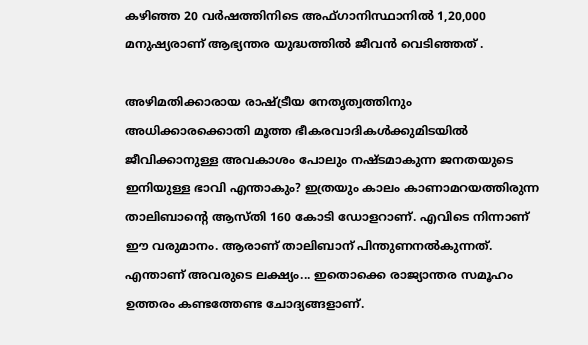കഴിഞ്ഞ 20 വര്‍ഷത്തിനിടെ അഫ്ഗാനിസ്ഥാനില്‍ 1,20,000 മനുഷ്യരാണ് ആഭ്യന്തര യുദ്ധത്തില്‍ ജീവൻ വെടിഞ്ഞത് .

അഴിമതിക്കാരായ രാഷ്ട്രീയ നേതൃത്വത്തിനും അധിക്കാരക്കൊതി മൂത്ത ഭീകരവാദികള്‍ക്കുമിടയില്‍ ജീവിക്കാനുള്ള അവകാശം പോലും നഷ്ടമാകുന്ന ജനതയുടെ ഇനിയുള്ള ഭാവി എന്താകും? ഇത്രയും കാലം കാണാമറയത്തിരുന്ന താലിബാന്റെ ആസ്തി 160 കോടി ഡോളറാണ്. എവിടെ നിന്നാണ് ഈ വരുമാനം. ആരാണ് താലിബാന് പിന്തുണനല്‍കുന്നത്. എന്താണ് അവരുടെ ലക്ഷ്യം... ഇതൊക്കെ രാജ്യാന്തര സമൂഹം ഉത്തരം കണ്ടത്തേണ്ട ചോദ്യങ്ങളാണ്.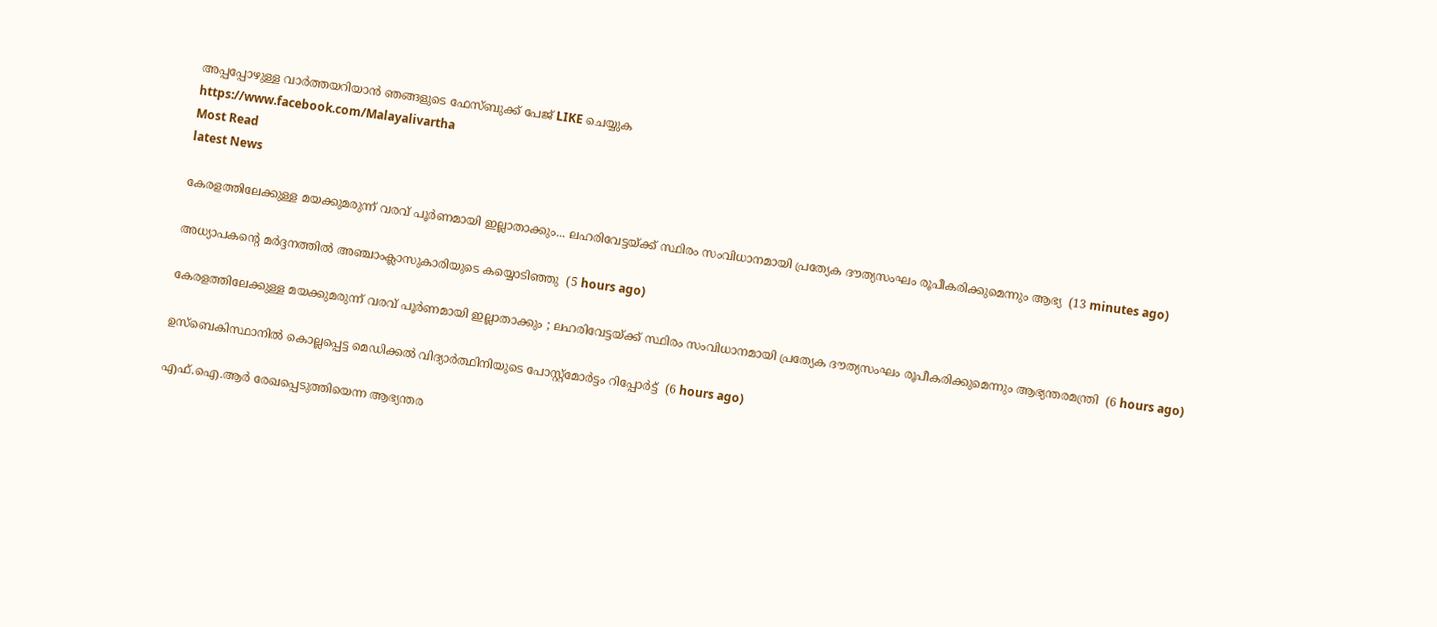അപ്പപ്പോഴുള്ള വാര്‍ത്തയറിയാന്‍ ഞങ്ങളുടെ ഫേസ്‌ബുക്ക്‌ പേജ് LIKE ചെയ്യുക
https://www.facebook.com/Malayalivartha
Most Read
latest News

കേരളത്തിലേക്കുള്ള മയക്കുമരുന്ന് വരവ് പൂർണമായി ഇല്ലാതാക്കും... ലഹരിവേട്ടയ്ക്ക് സ്ഥിരം സംവിധാനമായി പ്രത്യേക ദൗത്യസംഘം രൂപീകരിക്കുമെന്നും ആഭ്യ  (13 minutes ago)

അധ്യാപകന്റെ മര്‍ദ്ദനത്തില്‍ അഞ്ചാംക്ലാസുകാരിയുടെ കയ്യൊടിഞ്ഞു  (5 hours ago)

കേരളത്തിലേക്കുള്ള മയക്കുമരുന്ന് വരവ് പൂര്‍ണമായി ഇല്ലാതാക്കും ; ലഹരിവേട്ടയ്ക്ക് സ്ഥിരം സംവിധാനമായി പ്രത്യേക ദൗത്യസംഘം രൂപീകരിക്കുമെന്നും ആഭ്യന്തരമന്ത്രി  (6 hours ago)

ഉസ്‌ബെകിസ്ഥാനില്‍ കൊല്ലപ്പെട്ട മെഡിക്കല്‍ വിദ്യാര്‍ത്ഥിനിയുടെ പോസ്റ്റ്‌മോര്‍ട്ടം റിപ്പോര്‍ട്ട്  (6 hours ago)

എഫ്.ഐ.ആര്‍ രേഖപ്പെടുത്തിയെന്ന ആഭ്യന്തര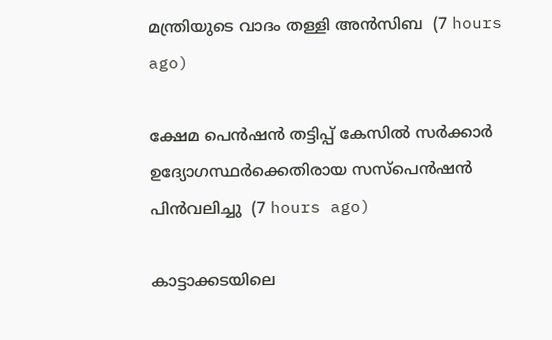മന്ത്രിയുടെ വാദം തള്ളി അന്‍സിബ  (7 hours ago)

ക്ഷേമ പെന്‍ഷന്‍ തട്ടിപ്പ് കേസില്‍ സര്‍ക്കാര്‍ ഉദ്യോഗസ്ഥര്‍ക്കെതിരായ സസ്‌പെന്‍ഷന്‍ പിന്‍വലിച്ചു  (7 hours ago)

കാട്ടാക്കടയിലെ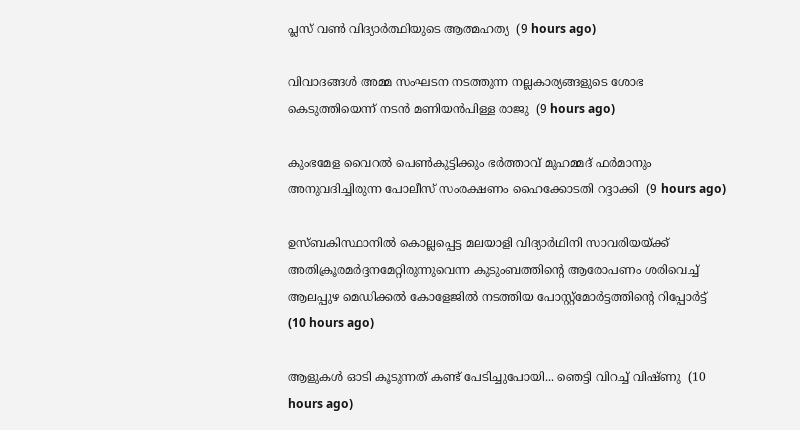പ്ലസ് വണ്‍ വിദ്യാര്‍ത്ഥിയുടെ ആത്മഹത്യ  (9 hours ago)

വിവാദങ്ങള്‍ അമ്മ സംഘടന നടത്തുന്ന നല്ലകാര്യങ്ങളുടെ ശോഭ കെടുത്തിയെന്ന് നടന്‍ മണിയന്‍പിള്ള രാജു  (9 hours ago)

കുംഭമേള വൈറല്‍ പെണ്‍കുട്ടിക്കും ഭര്‍ത്താവ് മുഹമ്മദ് ഫര്‍മാനും അനുവദിച്ചിരുന്ന പോലീസ് സംരക്ഷണം ഹൈക്കോടതി റദ്ദാക്കി  (9 hours ago)

ഉസ്ബകിസ്ഥാനിൽ കൊല്ലപ്പെട്ട മലയാളി വിദ്യാർഥിനി സാവരിയയ്ക്ക് അതിക്രൂരമർദ്ദനമേറ്റിരുന്നുവെന്ന കുടുംബത്തിന്റെ ആരോപണം ശരിവെച്ച് ആലപ്പുഴ മെഡിക്കൽ കോളേജിൽ നടത്തിയ പോസ്റ്റ്മോർട്ടത്തിന്റെ റിപ്പോർട്ട്  (10 hours ago)

ആളുകൾ ഓടി കൂടുന്നത് കണ്ട് പേടിച്ചുപോയി... ഞെട്ടി വിറച്ച് വിഷ്ണു  (10 hours ago)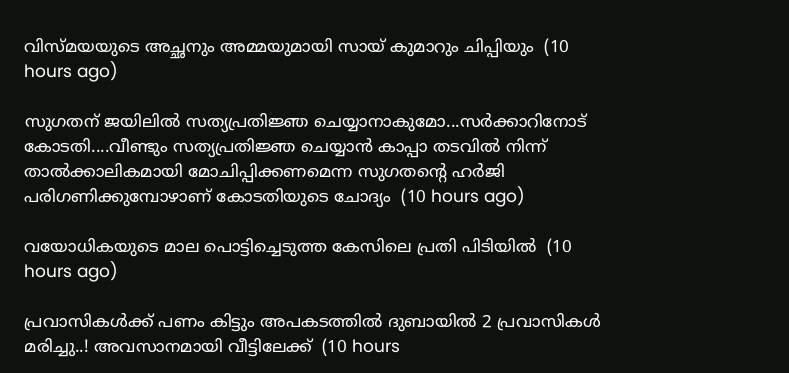വിസ്മയയുടെ അച്ഛനും അമ്മയുമായി സായ് കുമാറും ചിപ്പിയും  (10 hours ago)

സുഗതന് ജയിലിൽ സത്യപ്രതിജ്ഞ ചെയ്യാനാകുമോ...സർക്കാറിനോട് കോടതി....വീണ്ടും സത്യപ്രതിജ്ഞ ചെയ്യാൻ കാപ്പാ തടവിൽ നിന്ന് താൽക്കാലികമായി മോചിപ്പിക്കണമെന്ന സുഗതന്‍റെ ഹർജി പരിഗണിക്കുമ്പോഴാണ് കോടതിയുടെ ചോദ്യം  (10 hours ago)

വയോധികയുടെ മാല പൊട്ടിച്ചെടുത്ത കേസിലെ പ്രതി പിടിയില്‍  (10 hours ago)

പ്രവാസികൾക്ക് പണം കിട്ടും അപകടത്തിൽ ദുബായിൽ 2 പ്രവാസികൾ മരിച്ചു..! അവസാനമായി വീട്ടിലേക്ക്  (10 hours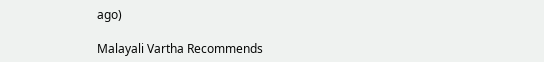ago)

Malayali Vartha Recommends